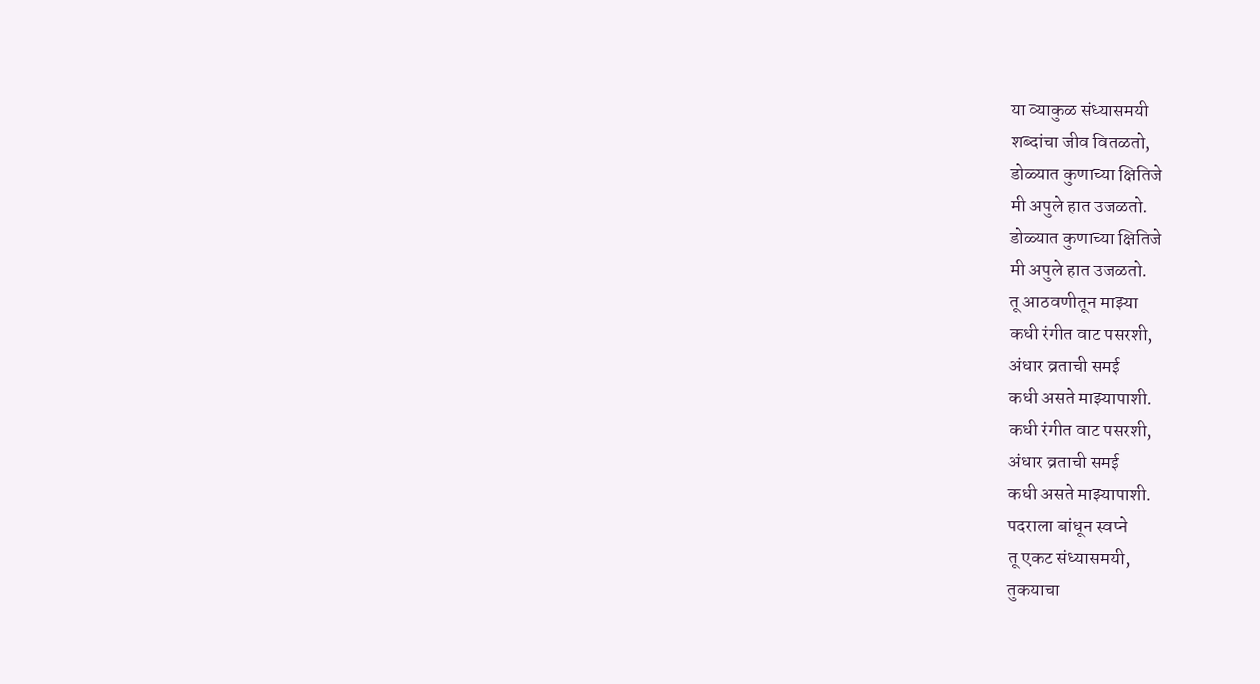या व्याकुळ संध्यासमयी
शब्दांचा जीव वितळतो,
डोळ्यात कुणाच्या क्षितिजे
मी अपुले हात उजळतो.
डोळ्यात कुणाच्या क्षितिजे
मी अपुले हात उजळतो.
तू आठवणीतून माझ्या
कधी रंगीत वाट पसरशी,
अंधार व्रताची समई
कधी असते माझ्यापाशी.
कधी रंगीत वाट पसरशी,
अंधार व्रताची समई
कधी असते माझ्यापाशी.
पदराला बांधून स्वप्ने
तू एकट संध्यासमयी,
तुकयाचा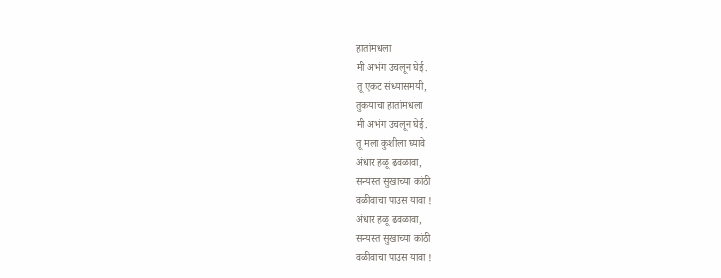हातांमधला
मी अभंग उचलून घेई.
तू एकट संध्यासमयी,
तुकयाचा हातांमधला
मी अभंग उचलून घेई.
तू मला कुशीला घ्यावे
अंधार हळू ढवळावा,
सन्यस्त सुखाच्या कांठी
वळीवाचा पाउस यावा !
अंधार हळू ढवळावा,
सन्यस्त सुखाच्या कांठी
वळीवाचा पाउस यावा !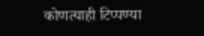कोणत्याही टिप्पण्या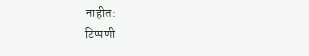नाहीत:
टिप्पणी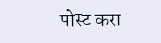पोस्ट करा